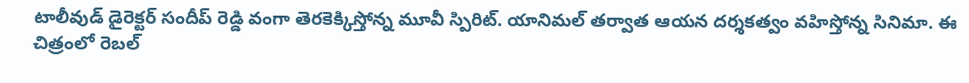టాలీవుడ్ డైరెక్టర్ సందీప్ రెడ్డి వంగా తెరకెక్కిస్తోన్న మూవీ స్పిరిట్. యానిమల్ తర్వాత ఆయన దర్శకత్వం వహిస్తోన్న సినిమా. ఈ చిత్రంలో రెబల్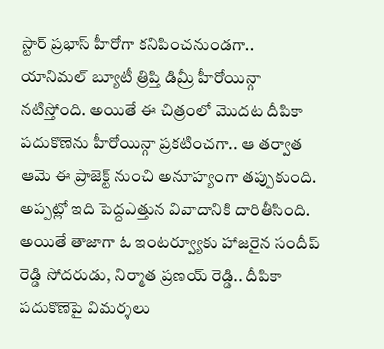స్టార్ ప్రభాస్ హీరోగా కనిపించనుండగా.. యానిమల్ బ్యూటీ త్రిప్తి డిమ్రీ హీరోయిన్గా నటిస్తోంది. అయితే ఈ చిత్రంలో మొదట దీపికా పదుకొణెను హీరోయిన్గా ప్రకటించగా.. ఆ తర్వాత ఆమె ఈ ప్రాజెక్ట్ నుంచి అనూహ్యంగా తప్పుకుంది. అప్పట్లో ఇది పెద్దఎత్తున వివాదానికి దారితీసింది.
అయితే తాజాగా ఓ ఇంటర్వ్యూకు హాజరైన సందీప్ రెడ్డి సోదరుడు, నిర్మాత ప్రణయ్ రెడ్డి.. దీపికా పదుకొణెపై విమర్శలు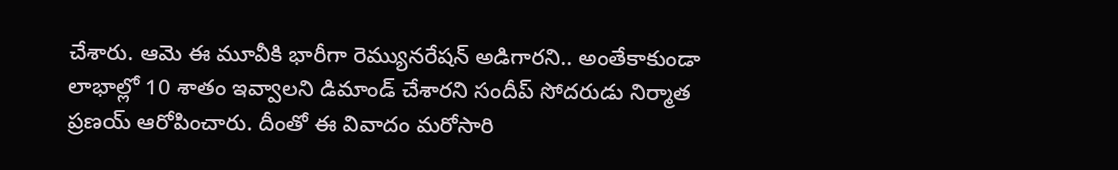చేశారు. ఆమె ఈ మూవీకి భారీగా రెమ్యునరేషన్ అడిగారని.. అంతేకాకుండా లాభాల్లో 10 శాతం ఇవ్వాలని డిమాండ్ చేశారని సందీప్ సోదరుడు నిర్మాత ప్రణయ్ ఆరోపించారు. దీంతో ఈ వివాదం మరోసారి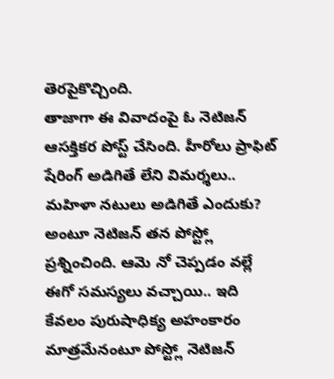తెరపైకొచ్చింది.
తాజాగా ఈ వివాదంపై ఓ నెటిజన్ ఆసక్తికర పోస్ట్ చేసింది. హీరోలు ప్రాఫిట్ షేరింగ్ అడిగితే లేని విమర్శలు.. మహిళా నటులు అడిగితే ఎందుకు? అంటూ నెటిజన్ తన పోస్ట్లో ప్రశ్నించింది. ఆమె నో చెప్పడం వల్లే ఈగో సమస్యలు వచ్చాయి.. ఇది కేవలం పురుషాధిక్య అహంకారం మాత్రమేనంటూ పోస్ట్లో నెటిజన్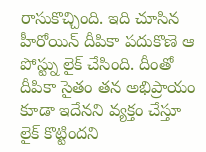రాసుకొచ్చింది. ఇది చూసిన హీరోయిన్ దీపికా పదుకొణె ఆ పోస్ట్ను లైక్ చేసింది. దీంతో దీపికా సైతం తన అభిప్రాయం కూడా ఇదేనని వ్యక్తం చేస్తూ లైక్ కొట్టిందని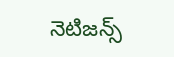నెటిజన్స్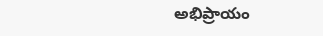అభిప్రాయం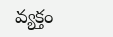వ్యక్తం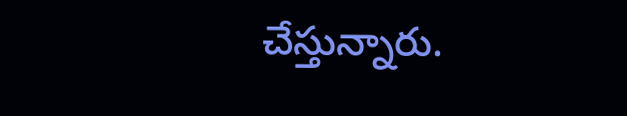చేస్తున్నారు.